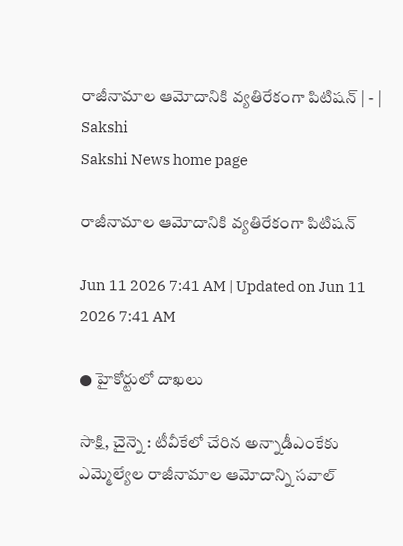రాజీనామాల ఆమోదానికి వ్యతిరేకంగా పిటిషన్‌ | - | Sakshi
Sakshi News home page

రాజీనామాల ఆమోదానికి వ్యతిరేకంగా పిటిషన్‌

Jun 11 2026 7:41 AM | Updated on Jun 11 2026 7:41 AM

● హైకోర్టులో దాఖలు

సాక్షి, చైన్నె : టీవీకేలో చేరిన అన్నాడీఎంకేకు ఎమ్మెల్యేల రాజీనామాల ఆమోదాన్ని సవాల్‌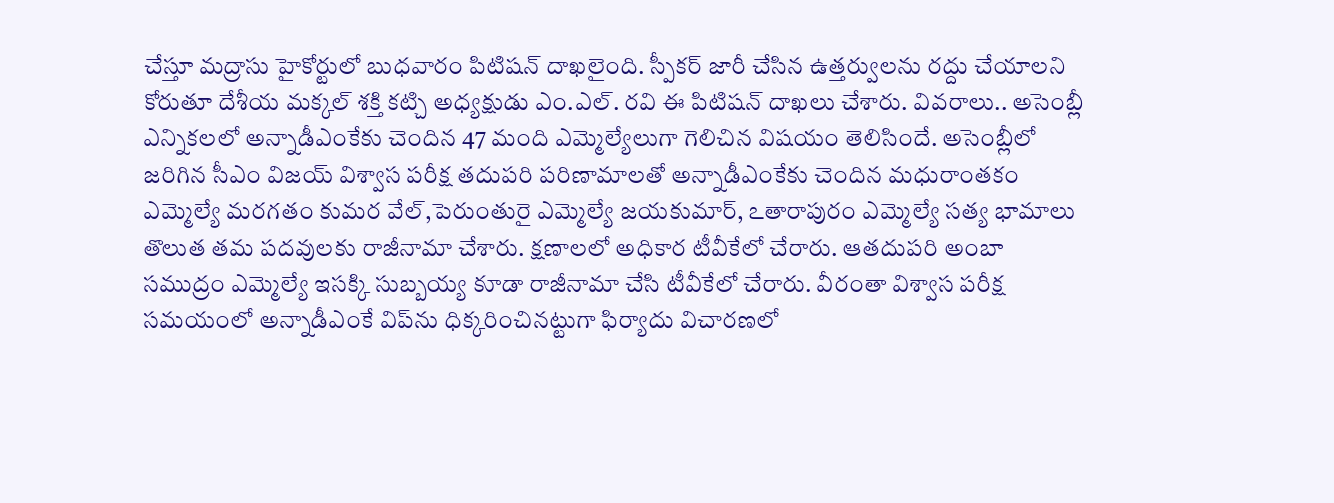చేస్తూ మద్రాసు హైకోర్టులో బుధవారం పిటిషన్‌ దాఖలైంది. స్పీకర్‌ జారీ చేసిన ఉత్తర్వులను రద్దు చేయాలని కోరుతూ దేశీయ మక్కల్‌ శక్తి కట్చి అధ్యక్షుడు ఎం.ఎల్‌. రవి ఈ పిటిషన్‌ దాఖలు చేశారు. వివరాలు.. అసెంబ్లీ ఎన్నికలలో అన్నాడీఎంకేకు చెందిన 47 మంది ఎమ్మెల్యేలుగా గెలిచిన విషయం తెలిసిందే. అసెంబ్లీలో జరిగిన సీఎం విజయ్‌ విశ్వాస పరీక్ష తదుపరి పరిణామాలతో అన్నాడీఎంకేకు చెందిన మధురాంతకం ఎమ్మెల్యే మరగతం కుమర వేల్‌,పెరుంతురై ఎమ్మెల్యే జయకుమార్‌, ఽతారాపురం ఎమ్మెల్యే సత్య భామాలు తొలుత తమ పదవులకు రాజీనామా చేశారు. క్షణాలలో అధికార టీవీకేలో చేరారు. ఆతదుపరి అంబా సముద్రం ఎమ్మెల్యే ఇసక్కి సుబ్బయ్య కూడా రాజీనామా చేసి టీవీకేలో చేరారు. వీరంతా విశ్వాస పరీక్ష సమయంలో అన్నాడీఎంకే విప్‌ను ధిక్కరించినట్టుగా ఫిర్యాదు విచారణలో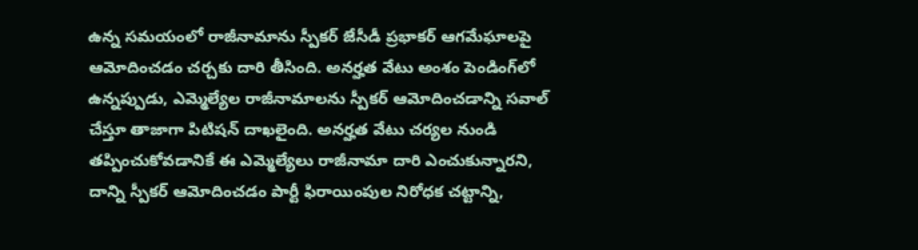ఉన్న సమయంలో రాజీనామాను స్పీకర్‌ జేసీడీ ప్రభాకర్‌ ఆగమేఘాలపై ఆమోదించడం చర్చకు దారి తీసింది. అనర్హత వేటు అంశం పెండింగ్‌లో ఉన్నప్పుడు, ఎమ్మెల్యేల రాజీనామాలను స్పీకర్‌ ఆమోదించడాన్ని సవాల్‌ చేస్తూ తాజాగా పిటిషన్‌ దాఖలైంది. అనర్హత వేటు చర్యల నుండి తప్పించుకోవడానికే ఈ ఎమ్మెల్యేలు రాజీనామా దారి ఎంచుకున్నారని, దాన్ని స్పీకర్‌ ఆమోదించడం పార్టీ ఫిరాయింపుల నిరోధక చట్టాన్ని,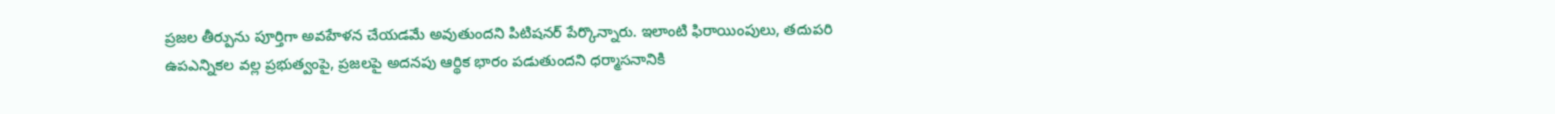ప్రజల తీర్పును పూర్తిగా అవహేళన చేయడమే అవుతుందని పిటిషనర్‌ పేర్కొన్నారు. ఇలాంటి ఫిరాయింపులు, తదుపరి ఉపఎన్నికల వల్ల ప్రభుత్వంపై, ప్రజలపై అదనపు ఆర్థిక భారం పడుతుందని ధర్మాసనానికి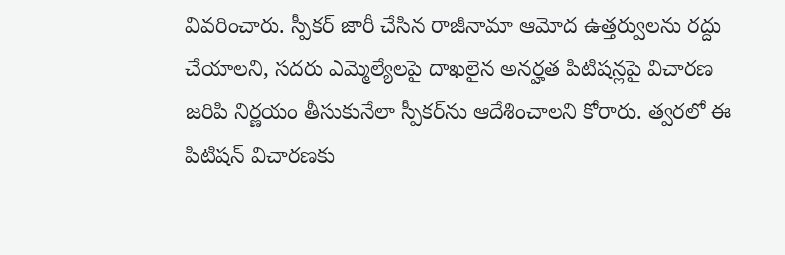వివరించారు. స్పీకర్‌ జారీ చేసిన రాజీనామా ఆమోద ఉత్తర్వులను రద్దు చేయాలని, సదరు ఎమ్మెల్యేలపై దాఖలైన అనర్హత పిటిషన్లపై విచారణ జరిపి నిర్ణయం తీసుకునేలా స్పీకర్‌ను ఆదేశించాలని కోరారు. త్వరలో ఈ పిటిషన్‌ విచారణకు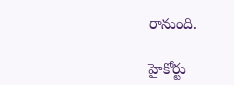రానుంది.

హైకోర్టు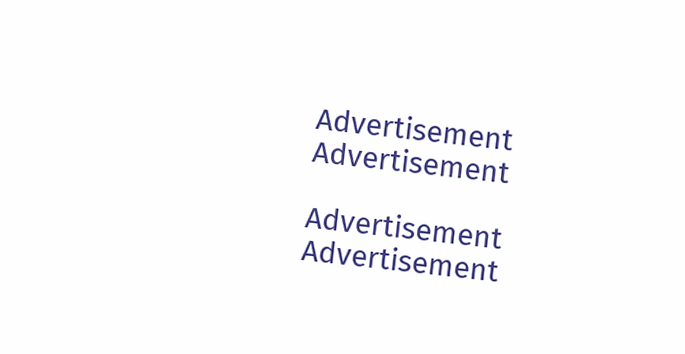Advertisement
Advertisement

Advertisement
Advertisement